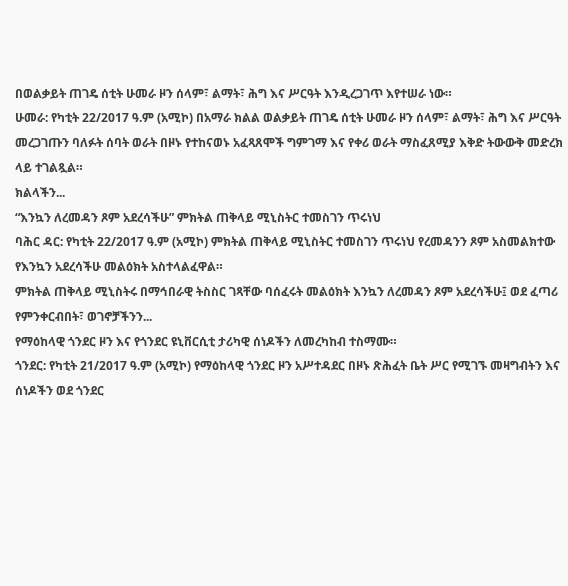በወልቃይት ጠገዴ ሰቲት ሁመራ ዞን ሰላም፣ ልማት፣ ሕግ እና ሥርዓት እንዲረጋገጥ እየተሠራ ነው።
ሁመራ: የካቲት 22/2017 ዓ.ም (አሚኮ) በአማራ ክልል ወልቃይት ጠገዴ ሰቲት ሁመራ ዞን ሰላም፣ ልማት፣ ሕግ እና ሥርዓት መረጋገጡን ባለፉት ሰባት ወራት በዞኑ የተከናወኑ አፈጻጸሞች ግምገማ እና የቀሪ ወራት ማስፈጸሚያ እቅድ ትውውቅ መድረክ ላይ ተገልጿል።
ክልላችን...
“እንኳን ለረመዳን ጾም አደረሳችሁ” ምክትል ጠቅላይ ሚኒስትር ተመስገን ጥሩነህ
ባሕር ዳር: የካቲት 22/2017 ዓ.ም (አሚኮ) ምክትል ጠቅላይ ሚኒስትር ተመስገን ጥሩነህ የረመዳንን ጾም አስመልክተው የእንኳን አደረሳችሁ መልዕክት አስተላልፈዋል።
ምክትል ጠቅላይ ሚኒስትሩ በማኅበራዊ ትስስር ገጻቸው ባሰፈሩት መልዕክት እንኳን ለረመዳን ጾም አደረሳችሁ፤ ወደ ፈጣሪ የምንቀርብበት፣ ወገኖቻችንን...
የማዕከላዊ ጎንደር ዞን እና የጎንደር ዩኒቨርሲቲ ታሪካዊ ሰነዶችን ለመረካከብ ተስማሙ።
ጎንደር: የካቲት 21/2017 ዓ.ም (አሚኮ) የማዕከላዊ ጎንደር ዞን አሥተዳደር በዞኑ ጽሕፈት ቤት ሥር የሚገኙ መዛግብትን እና ሰነዶችን ወደ ጎንደር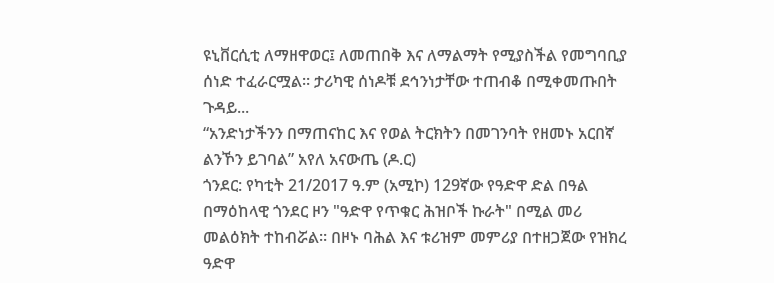ዩኒቨርሲቲ ለማዘዋወር፤ ለመጠበቅ እና ለማልማት የሚያስችል የመግባቢያ ሰነድ ተፈራርሟል። ታሪካዊ ሰነዶቹ ደኅንነታቸው ተጠብቆ በሚቀመጡበት ጉዳይ...
“አንድነታችንን በማጠናከር እና የወል ትርክትን በመገንባት የዘመኑ አርበኛ ልንኾን ይገባል” አየለ አናውጤ (ዶ.ር)
ጎንደር: የካቲት 21/2017 ዓ.ም (አሚኮ) 129ኛው የዓድዋ ድል በዓል በማዕከላዊ ጎንደር ዞን "ዓድዋ የጥቁር ሕዝቦች ኩራት" በሚል መሪ መልዕክት ተከብሯል። በዞኑ ባሕል እና ቱሪዝም መምሪያ በተዘጋጀው የዝክረ ዓድዋ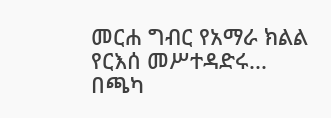መርሐ ግብር የአማራ ክልል የርእሰ መሥተዳድሩ...
በጫካ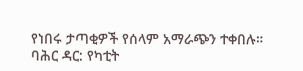የነበሩ ታጣቂዎች የሰላም አማራጭን ተቀበሉ።
ባሕር ዳር: የካቲት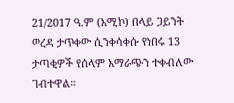21/2017 ዓ.ም (አሚኮ) በላይ ጋይንት ወረዳ ታጥቀው ሲንቀሳቀሱ የነበሩ 13 ታጣቂዎች የሰላም አማራጭን ተቀብለው ገብተዋል።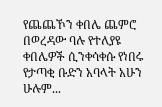የጨጨኾን ቀበሌ ጨምሮ በወረዳው ባሉ የተለያዩ ቀበሌዎች ሲንቀሳቀሱ የነበሩ የታጣቂ ቡድን አባላት አሁን ሁሉም...